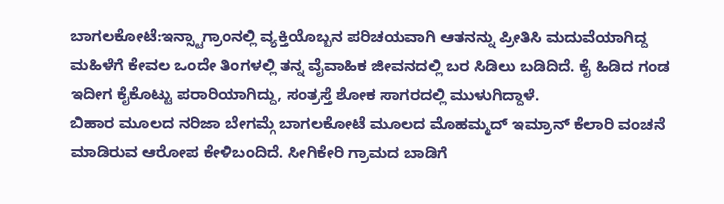ಬಾಗಲಕೋಟೆ:ಇನ್ಸ್ಟಾಗ್ರಾಂನಲ್ಲಿ ವ್ಯಕ್ತಿಯೊಬ್ಬನ ಪರಿಚಯವಾಗಿ ಆತನನ್ನು ಪ್ರೀತಿಸಿ ಮದುವೆಯಾಗಿದ್ದ ಮಹಿಳೆಗೆ ಕೇವಲ ಒಂದೇ ತಿಂಗಳಲ್ಲಿ ತನ್ನ ವೈವಾಹಿಕ ಜೀವನದಲ್ಲಿ ಬರ ಸಿಡಿಲು ಬಡಿದಿದೆ. ಕೈ ಹಿಡಿದ ಗಂಡ ಇದೀಗ ಕೈಕೊಟ್ಟು ಪರಾರಿಯಾಗಿದ್ದು, ಸಂತ್ರಸ್ತೆ ಶೋಕ ಸಾಗರದಲ್ಲಿ ಮುಳುಗಿದ್ದಾಳೆ.
ಬಿಹಾರ‌ ಮೂಲದ ನರಿಜಾ ಬೇಗಮ್ಗೆ ಬಾಗಲಕೋಟೆ ಮೂಲದ‌ ಮೊಹಮ್ಮದ್ ಇಮ್ರಾನ್ ಕೆಲಾರಿ ವಂಚನೆ ಮಾಡಿರುವ ಆರೋಪ ಕೇಳಿಬಂದಿದೆ. ಸೀಗಿಕೇರಿ ಗ್ರಾಮದ ಬಾಡಿಗೆ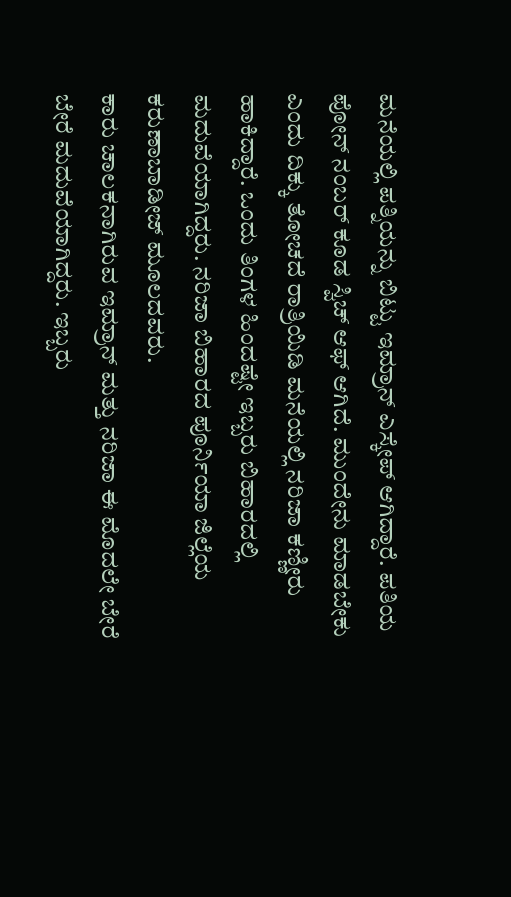ಮನೆಯಲ್ಲಿ ಪತ್ನಿಯನ್ನು ಬಿಟ್ಟು ಇಮ್ರಾನ್ ಎಸ್ಕೇಪ್ ಆಗಿದ್ದಾರೆ. ಪತಿಯ ಪೋನ್ ನಂಬರ್ ಕೂಡ ಸ್ವಿಚ್ ಆಫ್ ಆಗಿದೆ. ಮುಂದೇನು ಮಾಡಬೇಕು ಎಂದು ದಿಕ್ಕು ತೋಚದೆ ರಾತ್ರಿಯಿಡಿ ಮನೆಯಲ್ಲಿ ನರಿಜಾ ಕಣ್ಣೀರು ಹಾಕಿದ್ದಾರೆ. ಒಂದು ತಿಂಗಳ‌ ಹಿಂದಷ್ಟೇ ಇಬ್ಬರು ಬಿಹಾರದಲ್ಲಿ ಮದುವೆಯಾಗಿದ್ದರು. ನರಿಜಾ ಬಿಹಾರದ ಪೂರ್ನಿಯಾ ಜಿಲ್ಲೆಯ ಕರುಣಾಬಾಡೀಜ್ ಮೂಲದವರು.
ಕಾರು ಚಾಲಕನಾಗಿರುವ ಇಮ್ರಾನ್ ಮತ್ತು ನರಿಜಾ ಈ ಮೊದಲೇ ಬೇರೆ ಬೇರೆ ಮದುವೆಯಾಗಿದ್ದರು. ಇಬ್ಬರು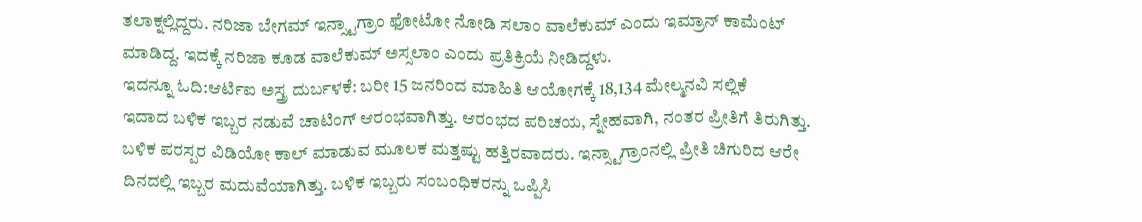ತಲಾಕ್ನಲ್ಲಿದ್ದರು. ನರಿಜಾ ಬೇಗಮ್‌ ಇನ್ಸ್ಟಾಗ್ರಾಂ ಫೋಟೋ ನೋಡಿ ಸಲಾಂ ವಾಲೆಕುಮ್ ಎಂದು ಇಮ್ರಾನ್ ಕಾಮೆಂಟ್ ಮಾಡಿದ್ದ. ಇದಕ್ಕೆ‌ ನರಿಜಾ ಕೂಡ ವಾಲೆಕುಮ್‌ ಅಸ್ಸಲಾಂ ಎಂದು ಪ್ರತಿಕ್ರಿಯೆ ನೀಡಿದ್ದಳು.
ಇದನ್ನೂ ಓದಿ:ಆರ್ಟಿಐ ಅಸ್ತ್ರ ದುರ್ಬಳಕೆ: ಬರೀ 15 ಜನರಿಂದ ಮಾಹಿತಿ ಆಯೋಗಕ್ಕೆ 18,134 ಮೇಲ್ಮನವಿ ಸಲ್ಲಿಕೆ
ಇದಾದ ಬಳಿಕ ಇಬ್ಬರ ನಡುವೆ ಚಾಟಿಂಗ್ ಆರಂಭವಾಗಿತ್ತು. ಆರಂಭದ ಪರಿಚಯ, ಸ್ನೇಹವಾಗಿ, ನಂತರ ಪ್ರೀತಿಗೆ ತಿರುಗಿತ್ತು. ಬಳಿಕ ಪರಸ್ಪರ ವಿಡಿಯೋ ಕಾಲ್ ಮಾಡುವ ಮೂಲಕ ಮತ್ತಷ್ಟು ಹತ್ತಿರವಾದರು. ಇನ್ಸ್ಟಾಗ್ರಾಂನಲ್ಲಿ ಪ್ರೀತಿ ಚಿಗುರಿದ ಆರೇ ದಿನದಲ್ಲಿ ಇಬ್ಬರ ಮದುವೆಯಾಗಿತ್ತು. ಬಳಿಕ ಇಬ್ಬರು ಸಂಬಂಧಿಕರನ್ನು ಒಪ್ಪಿಸಿ‌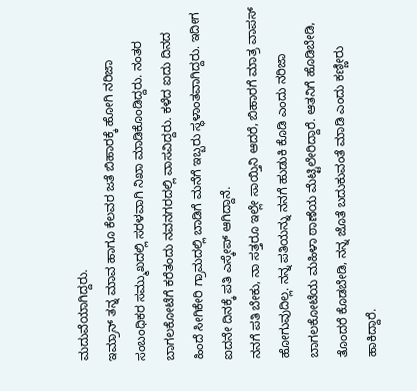ಮದುವೆಯಾಗಿದ್ದರು.
ಇಮ್ರಾನ್ ತನ್ನ ಮಾವ ಹಾಗೂ ಕೆಲವರ ಜತೆ ಬಿಹಾರಕ್ಕೆ ಹೋಗಿ ನರಿಜಾ ಸಂಬಂಧಿಕರ ಸಮ್ಮುಖದಲ್ಲಿ‌ ಸರಳವಾಗಿ ನಿಖಾ ಮಾಡಿಕೊಂಡಿದ್ದರು. ನಂತರ ಬಾಗಲಕೋಟೆಗೆ ಕರೆತಂದು ನವನಗರದಲ್ಲಿ ವಾಸವಿದ್ದರು. ಕಳೆದ ಐದು ದಿನದ ಹಿಂದೆ ಸೀಗಿಕೇರಿ ಗ್ರಾಮದಲ್ಲಿ ಬಾಡಿಗೆ ಮನೆಗೆ ಇಬ್ಬರು ಸ್ಥಳಾಂತವಾಗಿದ್ದರು. ಇದೀಗ ಐದನೇ ದಿನಕ್ಕೆ ಪತಿ ಎಸ್ಕೇಪ್ ಆಗಿದ್ದಾನೆ.
ನನಗೆ ಪತಿ ಬೇಕು, ನಾ ಸತ್ತರೂ ಇಲ್ಲೇ ಸಾಯ್ತಿನಿ ಆದರೆ, ಬಿಹಾರಗೆ ಮಾತ್ರ ವಾಪಸ್ ಹೋಗುವುದಿಲ್ಲ. ನನ್ನ ಪತಿಯನ್ನು ನನಗೆ ಹುಡುಕಿ ಕೊಡಿ ಎಂದು ನರಿಜಾ ಬಾಗಲಕೋಟೆಯ ಮಹಿಳಾ ಠಾಣೆಯ ಮೆಟ್ಟಿಲೇರಿದ್ದಾರೆ. ಆತನಿಗೆ ಹೊಡಿಬೇಡಿ, ತೊಂದರೆ ಕೊಡಬೇಡಿ, ನನ್ನ ಜೊತೆ ಬದುಕುವಂತೆ ಮಾಡಿ ಎಂದು ಕಣ್ಣೀರು ಹಾಕಿದ್ದಾರೆ.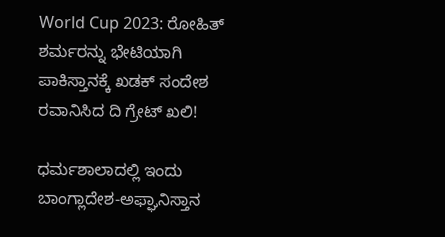World Cup 2023: ರೋಹಿತ್ ಶರ್ಮರನ್ನು ಭೇಟಿಯಾಗಿ ಪಾಕಿಸ್ತಾನಕ್ಕೆ ಖಡಕ್ ಸಂದೇಶ ರವಾನಿಸಿದ ದಿ ಗ್ರೇಟ್ ಖಲಿ!

ಧರ್ಮಶಾಲಾದಲ್ಲಿ ಇಂದು ಬಾಂಗ್ಲಾದೇಶ-ಅಫ್ಘಾನಿಸ್ತಾನ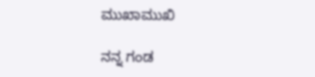ಮುಖಾಮುಖಿ

ನನ್ನ ಗಂಡ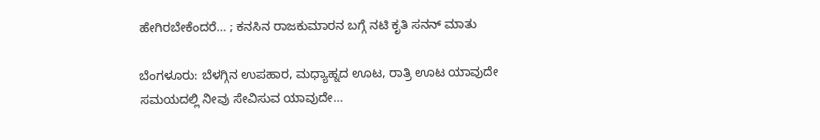ಹೇಗಿರಬೇಕೆಂದರೆ… ; ಕನಸಿನ ರಾಜಕುಮಾರನ ಬಗ್ಗೆ ನಟಿ ಕೃತಿ ಸನನ್ ಮಾತು

ಬೆಂಗಳೂರು: ಬೆಳಗ್ಗಿನ ಉಪಹಾರ, ಮಧ್ಯಾಹ್ನದ ಊಟ, ರಾತ್ರಿ ಊಟ ಯಾವುದೇ ಸಮಯದಲ್ಲಿ ನೀವು ಸೇವಿಸುವ ಯಾವುದೇ…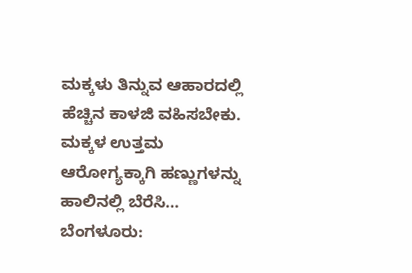ಮಕ್ಕಳು ತಿನ್ನುವ ಆಹಾರದಲ್ಲಿ ಹೆಚ್ಚಿನ ಕಾಳಜಿ ವಹಿಸಬೇಕು. ಮಕ್ಕಳ ಉತ್ತಮ ಆರೋಗ್ಯಕ್ಕಾಗಿ ಹಣ್ಣುಗಳನ್ನು ಹಾಲಿನಲ್ಲಿ ಬೆರೆಸಿ…
ಬೆಂಗಳೂರು: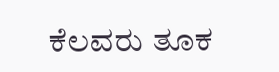ಕೆಲವರು ತೂಕ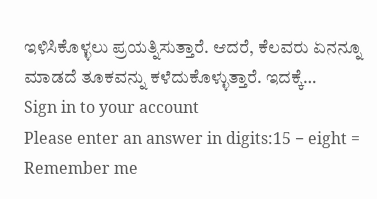ಇಳಿಸಿಕೊಳ್ಳಲು ಪ್ರಯತ್ನಿಸುತ್ತಾರೆ. ಆದರೆ, ಕೆಲವರು ಏನನ್ನೂ ಮಾಡದೆ ತೂಕವನ್ನು ಕಳೆದುಕೊಳ್ಳುತ್ತಾರೆ. ಇದಕ್ಕೆ…
Sign in to your account
Please enter an answer in digits:15 − eight =
Remember me